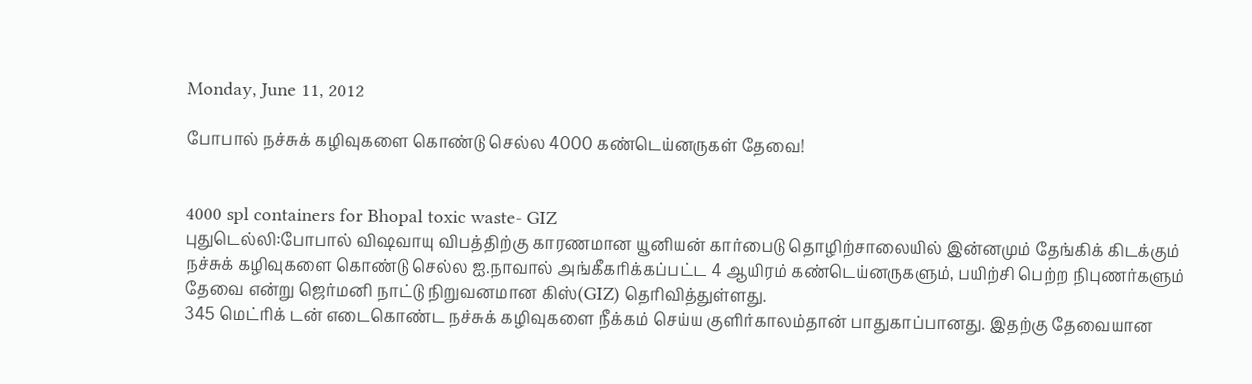Monday, June 11, 2012

போபால் நச்சுக் கழிவுகளை கொண்டு செல்ல 4000 கண்டெய்னருகள் தேவை!


4000 spl containers for Bhopal toxic waste- GIZ
புதுடெல்லி:போபால் விஷவாயு விபத்திற்கு காரணமான யூனியன் கார்பைடு தொழிற்சாலையில் இன்னமும் தேங்கிக் கிடக்கும் நச்சுக் கழிவுகளை கொண்டு செல்ல ஐ.நாவால் அங்கீகரிக்கப்பட்ட 4 ஆயிரம் கண்டெய்னருகளும், பயிற்சி பெற்ற நிபுணர்களும் தேவை என்று ஜெர்மனி நாட்டு நிறுவனமான கிஸ்(GIZ) தெரிவித்துள்ளது.
345 மெட்ரிக் டன் எடைகொண்ட நச்சுக் கழிவுகளை நீக்கம் செய்ய குளிர்காலம்தான் பாதுகாப்பானது. இதற்கு தேவையான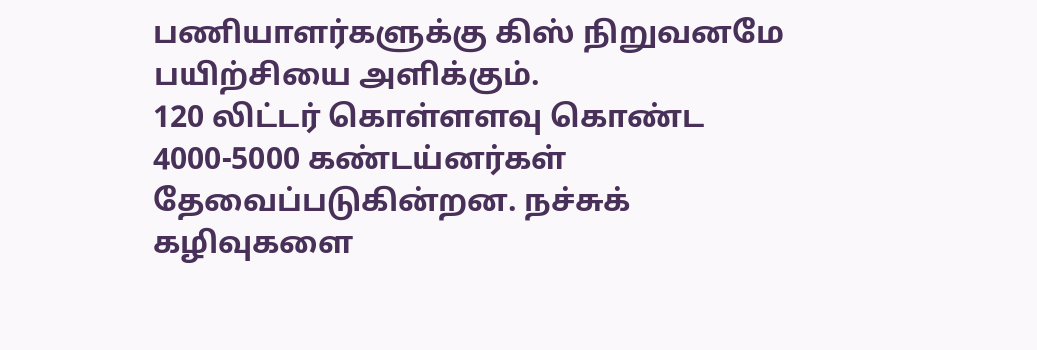பணியாளர்களுக்கு கிஸ் நிறுவனமே பயிற்சியை அளிக்கும்.
120 லிட்டர் கொள்ளளவு கொண்ட 4000-5000 கண்டய்னர்கள் தேவைப்படுகின்றன. நச்சுக் கழிவுகளை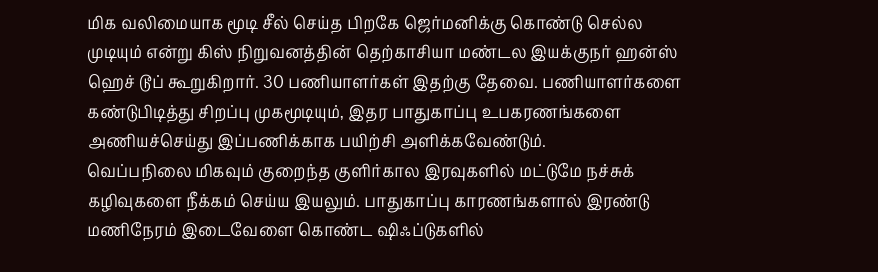மிக வலிமையாக மூடி சீல் செய்த பிறகே ஜெர்மனிக்கு கொண்டு செல்ல முடியும் என்று கிஸ் நிறுவனத்தின் தெற்காசியா மண்டல இயக்குநர் ஹன்ஸ் ஹெச் டூப் கூறுகிறார். 30 பணியாளர்கள் இதற்கு தேவை. பணியாளர்களை கண்டுபிடித்து சிறப்பு முகமூடியும், இதர பாதுகாப்பு உபகரணங்களை அணியச்செய்து இப்பணிக்காக பயிற்சி அளிக்கவேண்டும்.
வெப்பநிலை மிகவும் குறைந்த குளிர்கால இரவுகளில் மட்டுமே நச்சுக் கழிவுகளை நீக்கம் செய்ய இயலும். பாதுகாப்பு காரணங்களால் இரண்டு மணிநேரம் இடைவேளை கொண்ட ஷிஃப்டுகளில்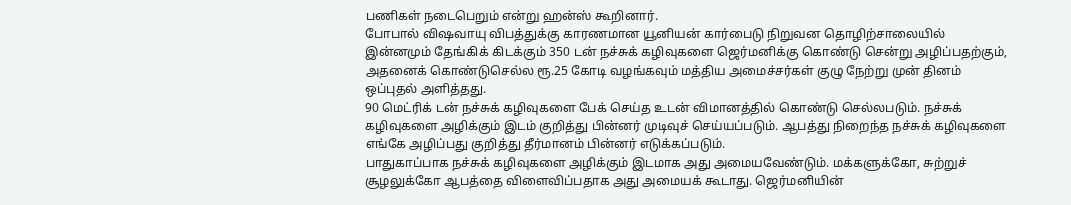பணிகள் நடைபெறும் என்று ஹன்ஸ் கூறினார்.
போபால் விஷவாயு விபத்துக்கு காரணமான யூனியன் கார்பைடு நிறுவன தொழிற்சாலையில் இன்னமும் தேங்கிக் கிடக்கும் 350 டன் நச்சுக் கழிவுகளை ஜெர்மனிக்கு கொண்டு சென்று அழிப்பதற்கும், அதனைக் கொண்டுசெல்ல ரூ.25 கோடி வழங்கவும் மத்திய அமைச்சர்கள் குழு நேற்று முன் தினம் ஒப்புதல் அளித்தது.
90 மெட்ரிக் டன் நச்சுக் கழிவுகளை பேக் செய்த உடன் விமானத்தில் கொண்டு செல்லபடும். நச்சுக் கழிவுகளை அழிக்கும் இடம் குறித்து பின்னர் முடிவுச் செய்யப்படும். ஆபத்து நிறைந்த நச்சுக் கழிவுகளை எங்கே அழிப்பது குறித்து தீர்மானம் பின்னர் எடுக்கப்படும்.
பாதுகாப்பாக நச்சுக் கழிவுகளை அழிக்கும் இடமாக அது அமையவேண்டும். மக்களுக்கோ, சுற்றுச் சூழலுக்கோ ஆபத்தை விளைவிப்பதாக அது அமையக் கூடாது. ஜெர்மனியின்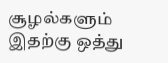சூழல்களும் இதற்கு ஒத்து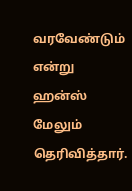வரவேண்டும் என்று ஹன்ஸ் மேலும் தெரிவித்தார்.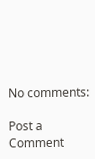No comments:

Post a Comment